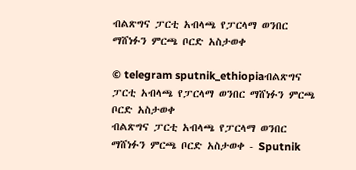ብልጽግና ፓርቲ አብላጫ የፓርላማ ወንበር ማሸነፉን ምርጫ ቦርድ አስታወቀ

© telegram sputnik_ethiopiaብልጽግና ፓርቲ አብላጫ የፓርላማ ወንበር ማሸነፉን ምርጫ ቦርድ አስታወቀ
ብልጽግና ፓርቲ አብላጫ የፓርላማ ወንበር ማሸነፉን ምርጫ ቦርድ አስታወቀ - Sputnik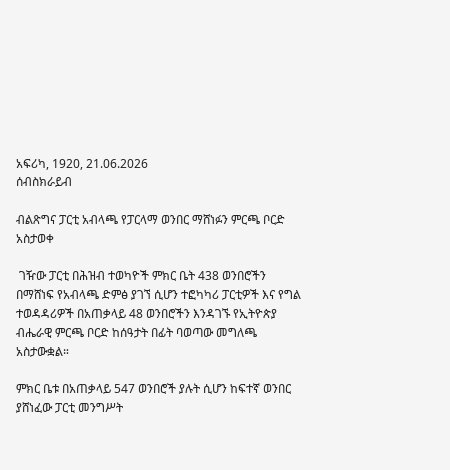አፍሪካ, 1920, 21.06.2026
ሰብስክራይብ

ብልጽግና ፓርቲ አብላጫ የፓርላማ ወንበር ማሸነፉን ምርጫ ቦርድ አስታወቀ

 ገዥው ፓርቲ በሕዝብ ተወካዮች ምክር ቤት 438 ወንበሮችን በማሸነፍ የአብላጫ ድምፅ ያገኘ ሲሆን ተፎካካሪ ፓርቲዎች እና የግል ተወዳዳሪዎች በአጠቃላይ 48 ወንበሮችን እንዳገኙ የኢትዮጵያ ብሔራዊ ምርጫ ቦርድ ከሰዓታት በፊት ባወጣው መግለጫ አስታውቋል።

ምክር ቤቱ በአጠቃላይ 547 ወንበሮች ያሉት ሲሆን ከፍተኛ ወንበር ያሸነፈው ፓርቲ መንግሥት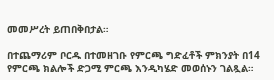መመሥረት ይጠበቅበታል።

በተጨማሪም ቦርዱ በተመዘገቡ የምርጫ ግድፈቶች ምክንያት በ14 የምርጫ ክልሎች ድጋሚ ምርጫ እንዲካሄድ መወሰኑን ገልጿል።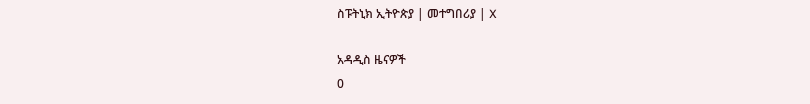ስፑትኒክ ኢትዮጵያ | መተግበሪያ | X

አዳዲስ ዜናዎች
0